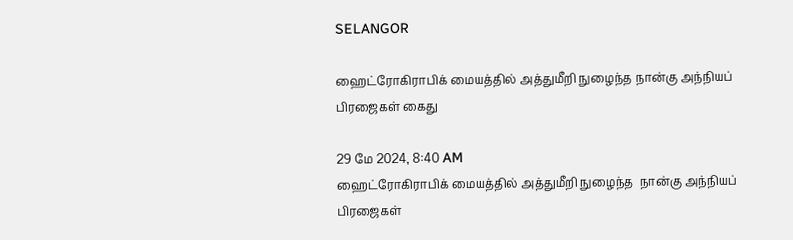SELANGOR

ஹைட்ரோகிராபிக் மையத்தில் அத்துமீறி நுழைந்த நான்கு அந்நியப் பிரஜைகள் கைது

29 மே 2024, 8:40 AM
ஹைட்ரோகிராபிக் மையத்தில் அத்துமீறி நுழைந்த  நான்கு அந்நியப் பிரஜைகள்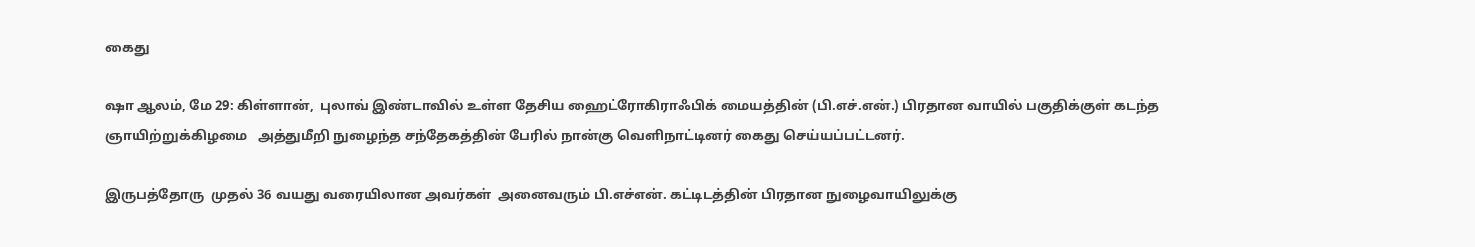கைது

ஷா ஆலம், மே 29: கிள்ளான்,  புலாவ் இண்டாவில் உள்ள தேசிய ஹைட்ரோகிராஃபிக் மையத்தின் (பி.எச்.என்.) பிரதான வாயில் பகுதிக்குள் கடந்த ஞாயிற்றுக்கிழமை   அத்துமீறி நுழைந்த சந்தேகத்தின் பேரில் நான்கு வெளிநாட்டினர் கைது செய்யப்பட்டனர்.

இருபத்தோரு  முதல் 36 வயது வரையிலான அவர்கள்  அனைவரும் பி.எச்என். கட்டிடத்தின் பிரதான நுழைவாயிலுக்கு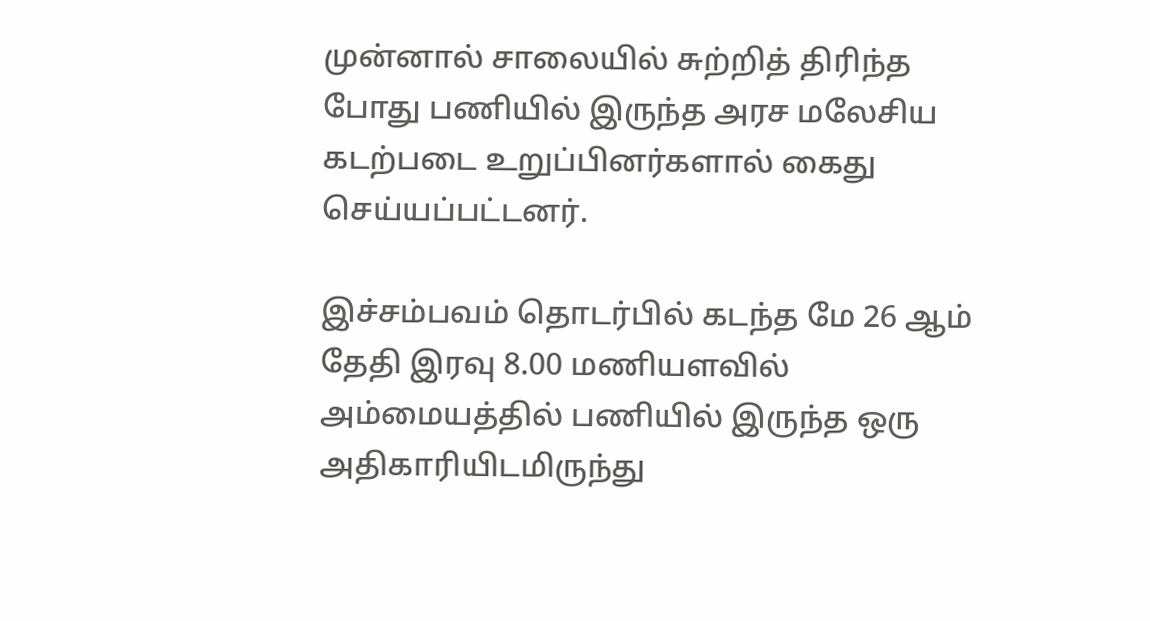முன்னால் சாலையில் சுற்றித் திரிந்த போது பணியில் இருந்த அரச மலேசிய கடற்படை உறுப்பினர்களால் கைது செய்யப்பட்டனர்.

இச்சம்பவம் தொடர்பில் கடந்த மே 26 ஆம் தேதி இரவு 8.00 மணியளவில் அம்மையத்தில் பணியில் இருந்த ஒரு அதிகாரியிடமிருந்து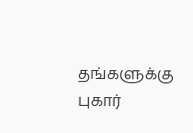தங்களுக்கு புகார்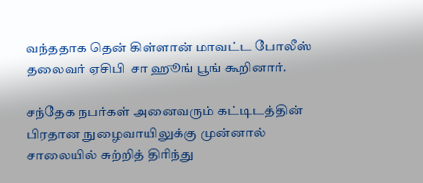வந்ததாக தென் கிள்ளான் மாவட்ட போலீஸ் தலைவர் ஏசிபி  சா ஹூங் பூங் கூறினார்.

சந்தேக நபர்கள் அனைவரும் கட்டிடத்தின்  பிரதான நுழைவாயிலுக்கு முன்னால் சாலையில் சுற்றித் திரிந்து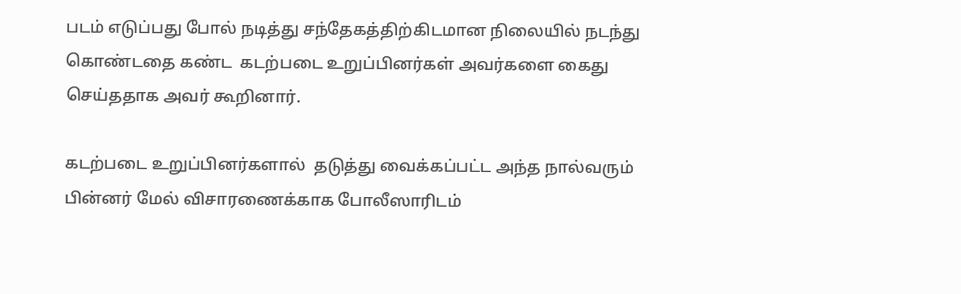படம் எடுப்பது போல் நடித்து சந்தேகத்திற்கிடமான நிலையில் நடந்து கொண்டதை கண்ட  கடற்படை உறுப்பினர்கள் அவர்களை கைது செய்ததாக அவர் கூறினார்.

கடற்படை உறுப்பினர்களால்  தடுத்து வைக்கப்பட்ட அந்த நால்வரும் பின்னர் மேல் விசாரணைக்காக போலீஸாரிடம்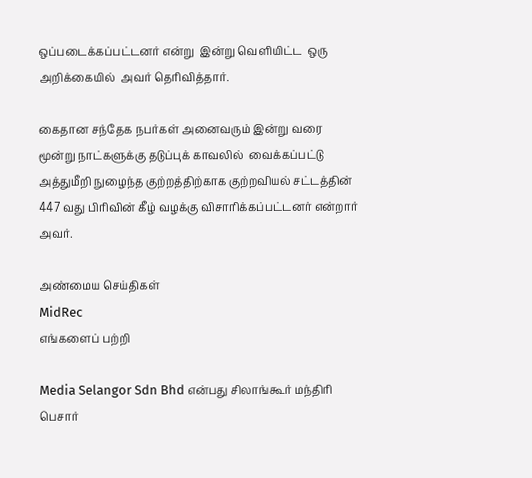ஒப்படைக்கப்பட்டனர் என்று  இன்று வெளியிட்ட  ஒரு அறிக்கையில்  அவர் தெரிவித்தார்.

கைதான சந்தேக நபர்கள் அனைவரும் இன்று வரை மூன்று நாட்களுக்கு தடுப்புக் காவலில்  வைக்கப்பட்டு அத்துமீறி நுழைந்த குற்றத்திற்காக குற்றவியல் சட்டத்தின் 447 வது பிரிவின் கீழ் வழக்கு விசாரிக்கப்பட்டனர் என்றார் அவர்.

அண்மைய செய்திகள்
MidRec
எங்களைப் பற்றி

Media Selangor Sdn Bhd என்பது சிலாங்கூர் மந்திரி பெசார்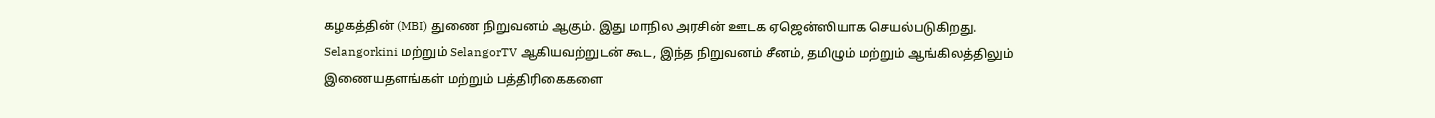கழகத்தின் (MBI) துணை நிறுவனம் ஆகும். இது மாநில அரசின் ஊடக ஏஜென்ஸியாக செயல்படுகிறது. Selangorkini மற்றும் SelangorTV ஆகியவற்றுடன் கூட, இந்த நிறுவனம் சீனம், தமிழும் மற்றும் ஆங்கிலத்திலும் இணையதளங்கள் மற்றும் பத்திரிகைகளை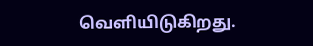வெளியிடுகிறது.